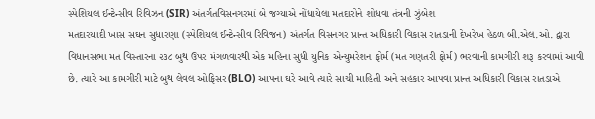સ્પેશિયલ ઈન્ટેન્સીવ રિવિઝન (SIR) અંતર્ગતવિસનગરમાં બે જગ્યાએ નોંધાયેલા મતદારોને શોધવા તંત્રની ઝુંબેશ
મતદારયાદી ખાસ સઘન સુધારણા (સ્પેશિયલ ઈન્ટેન્સીવ રિવિજન) અંતર્ગત વિસનગર પ્રાન્ત અધિકારી વિકાસ રાતડાની દેખરેખ હેઠળ બી.એલ.ઓ. દ્વારા વિધાનસભા મત વિસ્તારના ૨૩૮ બુથ ઉપર મંગળવારથી એક મહિના સુધી યુનિક એન્યુમરેશન ફોર્મ (મત ગણતરી ફોર્મ) ભરવાની કામગીરી શરૂ કરવામાં આવી છે. ત્યારે આ કામગીરી માટે બુથ લેવલ ઓફિસર(BLO) આપના ઘરે આવે ત્યારે સાચી માહિતી અને સહકાર આપવા પ્રાન્ત અધિકારી વિકાસ રાતડાએ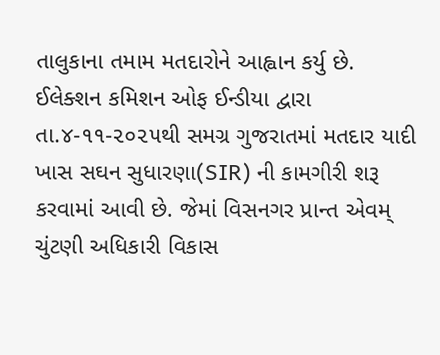તાલુકાના તમામ મતદારોને આહ્વાન કર્યુ છે.
ઈલેક્શન કમિશન ઓફ ઈન્ડીયા દ્વારા તા.૪-૧૧-૨૦૨૫થી સમગ્ર ગુજરાતમાં મતદાર યાદી ખાસ સઘન સુધારણા(SIR) ની કામગીરી શરૂ કરવામાં આવી છે. જેમાં વિસનગર પ્રાન્ત એવમ્ ચુંટણી અધિકારી વિકાસ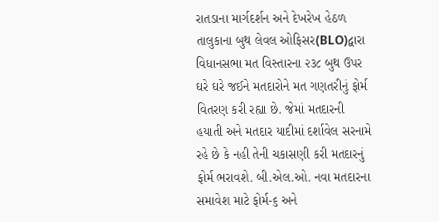રાતડાના માર્ગદર્શન અને દેખરેખ હેઠળ તાલુકાના બુથ લેવલ ઓફિસર(BLO)દ્વારા વિધાનસભા મત વિસ્તારના ૨૩૮ બુથ ઉપર ઘરે ઘરે જઈને મતદારોને મત ગણતરીનું ફોર્મ વિતરણ કરી રહ્યા છે. જેમાં મતદારની હયાતી અને મતદાર યાદીમાં દર્શાવેલ સરનામે રહે છે કે નહી તેની ચકાસણી કરી મતદારનું ફોર્મ ભરાવશે. બી.એલ.ઓ. નવા મતદારના સમાવેશ માટે ફોર્મ-૬ અને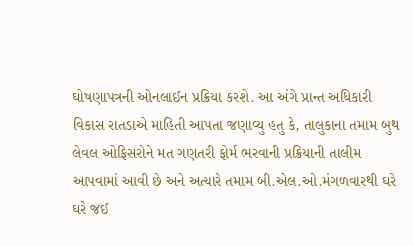ઘોષણાપત્રની ઓનલાઈન પ્રક્રિયા કરશે. આ અંગે પ્રાન્ત અધિકારી વિકાસ રાતડાએ માહિતી આપતા જણાવ્યુ હતુ કે, તાલુકાના તમામ બુથ લેવલ ઓફિસરોને મત ગણતરી ફોર્મ ભરવાની પ્રક્રિયાની તાલીમ આપવામાં આવી છે અને અત્યારે તમામ બી.એલ.ઓ.મંગળવારથી ઘરે ઘરે જઈ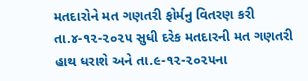મતદારોને મત ગણતરી ફોર્મનુ વિતરણ કરી તા.૪-૧૨-૨૦૨૫ સુધી દરેક મતદારની મત ગણતરી હાથ ધરાશે અને તા.૯-૧૨-૨૦૨૫ના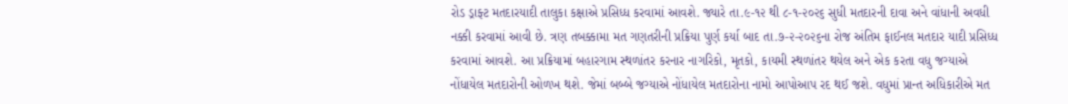રોડ ડ્રાફ્ટ મતદારયાદી તાલુકા કક્ષાએ પ્રસિધ્ધ કરવામાં આવશે. જ્યારે તા.૯-૧૨ થી ૮-૧-૨૦૨૬ સુધી મતદારની દાવા અને વાંધાની અવધી નક્કી કરવામાં આવી છે. ત્રણ તબક્કામા મત ગણતરીની પ્રક્રિયા પુર્ણ કર્યા બાદ તા.૭-૨-૨૦૨૬ના રોજ અંતિમ ફાઈનલ મતદાર યાદી પ્રસિધ્ધ કરવામાં આવશે. આ પ્રક્રિયામાં બહારગામ સ્થળાંતર કરનાર નાગરિકો, મૃતકો, કાયમી સ્થળાંતર થયેલ અને એક કરતા વધુ જગ્યાએ નોંધાયેલ મતદારોની ઓળખ થશે. જેમાં બબ્બે જગ્યાએ નોંધાયેલ મતદારોના નામો આપોઆપ રદ થઈ જશે. વધુમાં પ્રાન્ત અધિકારીએ મત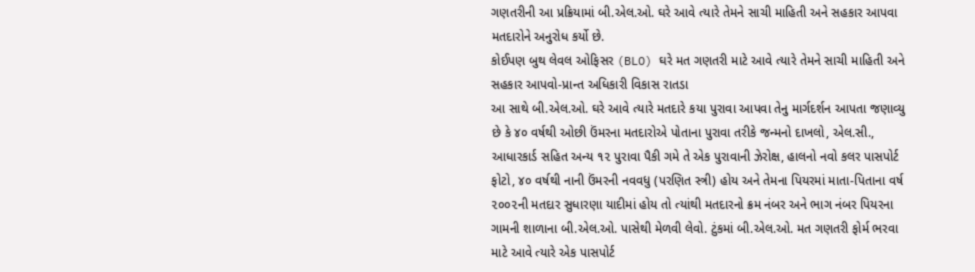ગણતરીની આ પ્રક્રિયામાં બી.એલ.ઓ. ઘરે આવે ત્યારે તેમને સાચી માહિતી અને સહકાર આપવા મતદારોને અનુરોધ કર્યો છે.
કોઈપણ બુથ લેવલ ઓફિસર (BLO) ઘરે મત ગણતરી માટે આવે ત્યારે તેમને સાચી માહિતી અને સહકાર આપવો-પ્રાન્ત અધિકારી વિકાસ રાતડા
આ સાથે બી.એલ.ઓ. ઘરે આવે ત્યારે મતદારે કયા પુરાવા આપવા તેનુ માર્ગદર્શન આપતા જણાવ્યુ છે કે ૪૦ વર્ષથી ઓછી ઉંમરના મતદારોએ પોતાના પુરાવા તરીકે જન્મનો દાખલો, એલ.સી., આધારકાર્ડ સહિત અન્ય ૧૨ પુરાવા પૈકી ગમે તે એક પુરાવાની ઝેરોક્ષ, હાલનો નવો કલર પાસપોર્ટ ફોટો, ૪૦ વર્ષથી નાની ઉંમરની નવવધુ (પરણિત સ્ત્રી) હોય અને તેમના પિયરમાં માતા-પિતાના વર્ષ ૨૦૦૨ની મતદાર સુધારણા યાદીમાં હોય તો ત્યાંથી મતદારનો ક્રમ નંબર અને ભાગ નંબર પિયરના ગામની શાળાના બી.એલ.ઓ. પાસેથી મેળવી લેવો. ટુંકમાં બી.એલ.ઓ. મત ગણતરી ફોર્મ ભરવા માટે આવે ત્યારે એક પાસપોર્ટ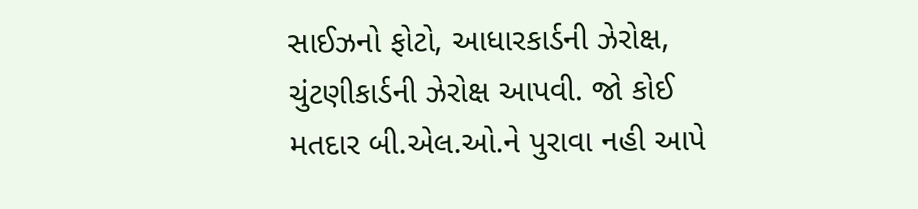સાઈઝનો ફોટો, આધારકાર્ડની ઝેરોક્ષ, ચુંટણીકાર્ડની ઝેરોક્ષ આપવી. જો કોઈ મતદાર બી.એલ.ઓ.ને પુરાવા નહી આપે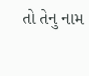તો તેનુ નામ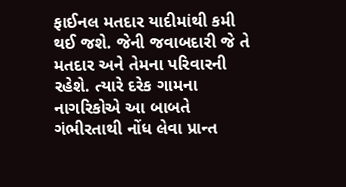ફાઈનલ મતદાર યાદીમાંથી કમી થઈ જશે. જેની જવાબદારી જે તે મતદાર અને તેમના પરિવારની રહેશે. ત્યારે દરેક ગામના નાગરિકોએ આ બાબતે ગંભીરતાથી નોંધ લેવા પ્રાન્ત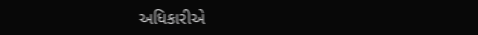અધિકારીએ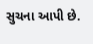સુચના આપી છે.